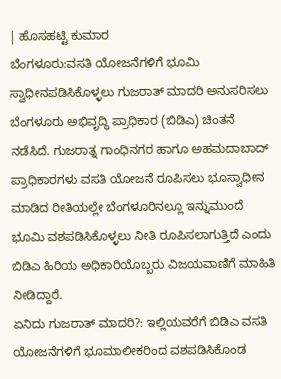| ಹೊಸಹಟ್ಟಿ ಕುಮಾರ
ಬೆಂಗಳೂರು:ವಸತಿ ಯೋಜನೆಗಳಿಗೆ ಭೂಮಿ ಸ್ವಾಧೀನಪಡಿಸಿಕೊಳ್ಳಲು ಗುಜರಾತ್ ಮಾದರಿ ಅನುಸರಿಸಲು ಬೆಂಗಳೂರು ಅಭಿವೃದ್ಧಿ ಪ್ರಾಧಿಕಾರ (ಬಿಡಿಎ) ಚಿಂತನೆ ನಡೆಸಿದೆ. ಗುಜರಾತ್ನ ಗಾಂಧಿನಗರ ಹಾಗೂ ಅಹಮದಾಬಾದ್ ಪ್ರಾಧಿಕಾರಗಳು ವಸತಿ ಯೋಜನೆ ರೂಪಿಸಲು ಭೂಸ್ವಾಧೀನ ಮಾಡಿದ ರೀತಿಯಲ್ಲೇ ಬೆಂಗಳೂರಿನಲ್ಲೂ ಇನ್ನುಮುಂದೆ ಭೂಮಿ ವಶಪಡಿಸಿಕೊಳ್ಳಲು ನೀತಿ ರೂಪಿಸಲಾಗುತ್ತಿದೆ ಎಂದು ಬಿಡಿಎ ಹಿರಿಯ ಅಧಿಕಾರಿಯೊಬ್ಬರು ವಿಜಯವಾಣಿಗೆ ಮಾಹಿತಿ ನೀಡಿದ್ದಾರೆ.
ಏನಿದು ಗುಜರಾತ್ ಮಾದರಿ?: ಇಲ್ಲಿಯವರೆಗೆ ಬಿಡಿಎ ವಸತಿ ಯೋಜನೆಗಳಿಗೆ ಭೂಮಾಲೀಕರಿಂದ ವಶಪಡಿಸಿಕೊಂಡ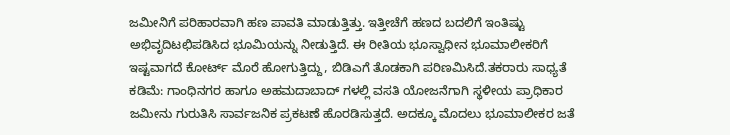ಜಮೀನಿಗೆ ಪರಿಹಾರವಾಗಿ ಹಣ ಪಾವತಿ ಮಾಡುತ್ತಿತ್ತು. ಇತ್ತೀಚೆಗೆ ಹಣದ ಬದಲಿಗೆ ಇಂತಿಷ್ಟು ಅಭಿವೃದಿಟಛಿಪಡಿಸಿದ ಭೂಮಿಯನ್ನು ನೀಡುತ್ತಿದೆ. ಈ ರೀತಿಯ ಭೂಸ್ವಾಧೀನ ಭೂಮಾಲೀಕರಿಗೆ ಇಷ್ಟವಾಗದೆ ಕೋರ್ಟ್ ಮೊರೆ ಹೋಗುತ್ತಿದ್ದು, ಬಿಡಿಎಗೆ ತೊಡಕಾಗಿ ಪರಿಣಮಿಸಿದೆ.ತಕರಾರು ಸಾಧ್ಯತೆ ಕಡಿಮೆ: ಗಾಂಧಿನಗರ ಹಾಗೂ ಅಹಮದಾಬಾದ್ ಗಳಲ್ಲಿ ವಸತಿ ಯೋಜನೆಗಾಗಿ ಸ್ಥಳೀಯ ಪ್ರಾಧಿಕಾರ ಜಮೀನು ಗುರುತಿಸಿ ಸಾರ್ವಜನಿಕ ಪ್ರಕಟಣೆ ಹೊರಡಿಸುತ್ತದೆ. ಅದಕ್ಕೂ ಮೊದಲು ಭೂಮಾಲೀಕರ ಜತೆ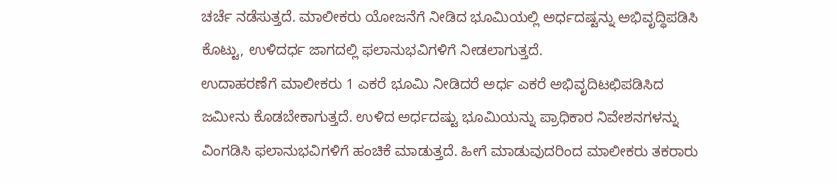ಚರ್ಚೆ ನಡೆಸುತ್ತದೆ. ಮಾಲೀಕರು ಯೋಜನೆಗೆ ನೀಡಿದ ಭೂಮಿಯಲ್ಲಿ ಅರ್ಧದಷ್ಟನ್ನು ಅಭಿವೃದ್ಧಿಪಡಿಸಿ ಕೊಟ್ಟು, ಉಳಿದರ್ಧ ಜಾಗದಲ್ಲಿ ಫಲಾನುಭವಿಗಳಿಗೆ ನೀಡಲಾಗುತ್ತದೆ.
ಉದಾಹರಣೆಗೆ ಮಾಲೀಕರು 1 ಎಕರೆ ಭೂಮಿ ನೀಡಿದರೆ ಅರ್ಧ ಎಕರೆ ಅಭಿವೃದಿಟಛಿಪಡಿಸಿದ ಜಮೀನು ಕೊಡಬೇಕಾಗುತ್ತದೆ. ಉಳಿದ ಅರ್ಧದಷ್ಟು ಭೂಮಿಯನ್ನು ಪ್ರಾಧಿಕಾರ ನಿವೇಶನಗಳನ್ನು ವಿಂಗಡಿಸಿ ಫಲಾನುಭವಿಗಳಿಗೆ ಹಂಚಿಕೆ ಮಾಡುತ್ತದೆ. ಹೀಗೆ ಮಾಡುವುದರಿಂದ ಮಾಲೀಕರು ತಕರಾರು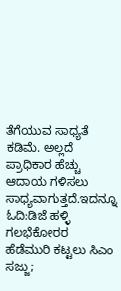ತೆಗೆಯುವ ಸಾಧ್ಯತೆ ಕಡಿಮೆ. ಅಲ್ಲದೆ ಪ್ರಾಧಿಕಾರ ಹೆಚ್ಚು ಆದಾಯ ಗಳಿಸಲು ಸಾಧ್ಯವಾಗುತ್ತದೆ.ಇದನ್ನೂ ಓದಿ:ಡಿಜೆ ಹಳ್ಳಿ ಗಲಭೆಕೋರರ ಹೆಡೆಮುರಿ ಕಟ್ಟಲು ಸಿಎಂ ಸಜ್ಜು;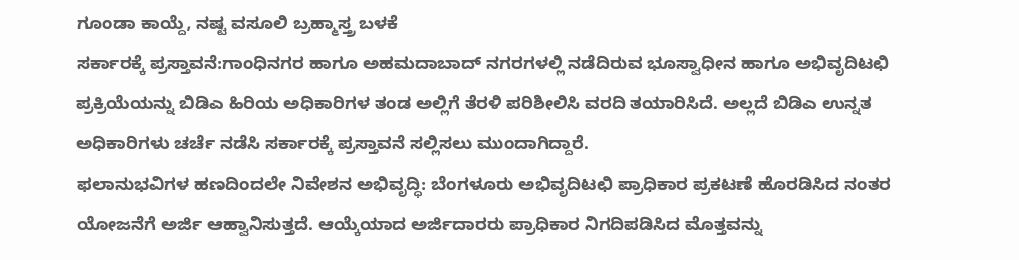ಗೂಂಡಾ ಕಾಯ್ದೆ, ನಷ್ಟ ವಸೂಲಿ ಬ್ರಹ್ಮಾಸ್ತ್ರ ಬಳಕೆ
ಸರ್ಕಾರಕ್ಕೆ ಪ್ರಸ್ತಾವನೆ:ಗಾಂಧಿನಗರ ಹಾಗೂ ಅಹಮದಾಬಾದ್ ನಗರಗಳಲ್ಲಿ ನಡೆದಿರುವ ಭೂಸ್ವಾಧೀನ ಹಾಗೂ ಅಭಿವೃದಿಟಛಿ ಪ್ರಕ್ರಿಯೆಯನ್ನು ಬಿಡಿಎ ಹಿರಿಯ ಅಧಿಕಾರಿಗಳ ತಂಡ ಅಲ್ಲಿಗೆ ತೆರಳಿ ಪರಿಶೀಲಿಸಿ ವರದಿ ತಯಾರಿಸಿದೆ. ಅಲ್ಲದೆ ಬಿಡಿಎ ಉನ್ನತ ಅಧಿಕಾರಿಗಳು ಚರ್ಚೆ ನಡೆಸಿ ಸರ್ಕಾರಕ್ಕೆ ಪ್ರಸ್ತಾವನೆ ಸಲ್ಲಿಸಲು ಮುಂದಾಗಿದ್ದಾರೆ.
ಫಲಾನುಭವಿಗಳ ಹಣದಿಂದಲೇ ನಿವೇಶನ ಅಭಿವೃದ್ಧಿ: ಬೆಂಗಳೂರು ಅಭಿವೃದಿಟಛಿ ಪ್ರಾಧಿಕಾರ ಪ್ರಕಟಣೆ ಹೊರಡಿಸಿದ ನಂತರ ಯೋಜನೆಗೆ ಅರ್ಜಿ ಆಹ್ವಾನಿಸುತ್ತದೆ. ಆಯ್ಕೆಯಾದ ಅರ್ಜಿದಾರರು ಪ್ರಾಧಿಕಾರ ನಿಗದಿಪಡಿಸಿದ ಮೊತ್ತವನ್ನು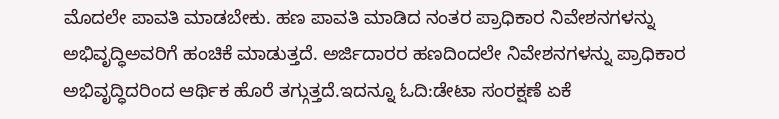ಮೊದಲೇ ಪಾವತಿ ಮಾಡಬೇಕು. ಹಣ ಪಾವತಿ ಮಾಡಿದ ನಂತರ ಪ್ರಾಧಿಕಾರ ನಿವೇಶನಗಳನ್ನು ಅಭಿವೃದ್ಧಿಅವರಿಗೆ ಹಂಚಿಕೆ ಮಾಡುತ್ತದೆ. ಅರ್ಜಿದಾರರ ಹಣದಿಂದಲೇ ನಿವೇಶನಗಳನ್ನು ಪ್ರಾಧಿಕಾರ ಅಭಿವೃದ್ಧಿದರಿಂದ ಆರ್ಥಿಕ ಹೊರೆ ತಗ್ಗುತ್ತದೆ.ಇದನ್ನೂ ಓದಿ:ಡೇಟಾ ಸಂರಕ್ಷಣೆ ಏಕೆ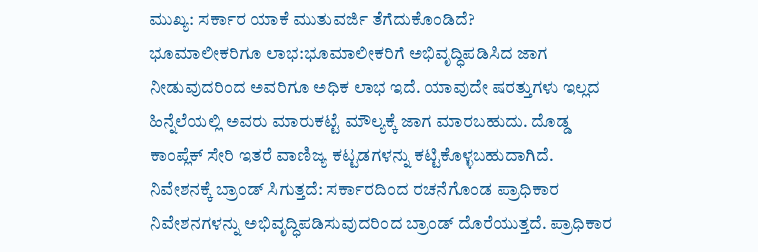ಮುಖ್ಯ: ಸರ್ಕಾರ ಯಾಕೆ ಮುತುವರ್ಜಿ ತೆಗೆದುಕೊಂಡಿದೆ?
ಭೂಮಾಲೀಕರಿಗೂ ಲಾಭ:ಭೂಮಾಲೀಕರಿಗೆ ಅಭಿವೃದ್ಧಿಪಡಿಸಿದ ಜಾಗ ನೀಡುವುದರಿಂದ ಅವರಿಗೂ ಅಧಿಕ ಲಾಭ ಇದೆ. ಯಾವುದೇ ಷರತ್ತುಗಳು ಇಲ್ಲದ ಹಿನ್ನೆಲೆಯಲ್ಲಿ ಅವರು ಮಾರುಕಟ್ಟೆ ಮೌಲ್ಯಕ್ಕೆ ಜಾಗ ಮಾರಬಹುದು. ದೊಡ್ಡ ಕಾಂಪ್ಲೆಕ್ ಸೇರಿ ಇತರೆ ವಾಣಿಜ್ಯ ಕಟ್ಟಡಗಳನ್ನು ಕಟ್ಟಿಕೊಳ್ಳಬಹುದಾಗಿದೆ.
ನಿವೇಶನಕ್ಕೆ ಬ್ರಾಂಡ್ ಸಿಗುತ್ತದೆ: ಸರ್ಕಾರದಿಂದ ರಚನೆಗೊಂಡ ಪ್ರಾಧಿಕಾರ ನಿವೇಶನಗಳನ್ನು ಅಭಿವೃದ್ಧಿಪಡಿಸುವುದರಿಂದ ಬ್ರಾಂಡ್ ದೊರೆಯುತ್ತದೆ. ಪ್ರಾಧಿಕಾರ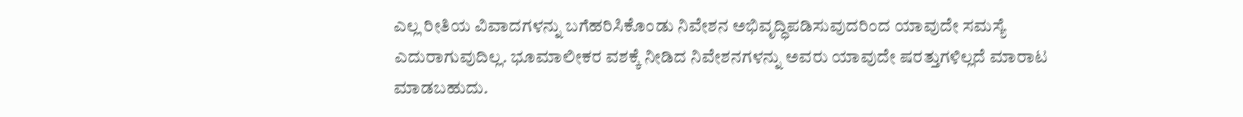ಎಲ್ಲ ರೀತಿಯ ವಿವಾದಗಳನ್ನು ಬಗೆಹರಿಸಿಕೊಂಡು ನಿವೇಶನ ಅಭಿವೃದ್ಧಿಪಡಿಸುವುದರಿಂದ ಯಾವುದೇ ಸಮಸ್ಯೆ ಎದುರಾಗುವುದಿಲ್ಲ. ಭೂಮಾಲೀಕರ ವಶಕ್ಕೆ ನೀಡಿದ ನಿವೇಶನಗಳನ್ನು ಅವರು ಯಾವುದೇ ಷರತ್ತುಗಳಿಲ್ಲದೆ ಮಾರಾಟ ಮಾಡಬಹುದು.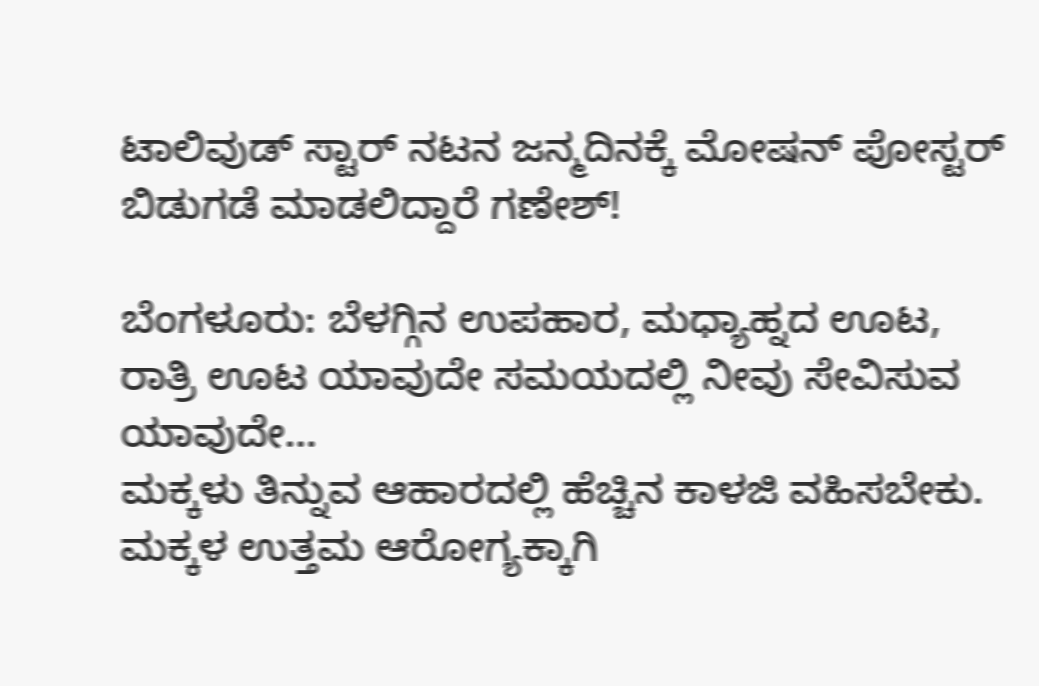ಟಾಲಿವುಡ್ ಸ್ಟಾರ್ ನಟನ ಜನ್ಮದಿನಕ್ಕೆ ಮೋಷನ್ ಪೋಸ್ಟರ್ ಬಿಡುಗಡೆ ಮಾಡಲಿದ್ದಾರೆ ಗಣೇಶ್!

ಬೆಂಗಳೂರು: ಬೆಳಗ್ಗಿನ ಉಪಹಾರ, ಮಧ್ಯಾಹ್ನದ ಊಟ, ರಾತ್ರಿ ಊಟ ಯಾವುದೇ ಸಮಯದಲ್ಲಿ ನೀವು ಸೇವಿಸುವ ಯಾವುದೇ…
ಮಕ್ಕಳು ತಿನ್ನುವ ಆಹಾರದಲ್ಲಿ ಹೆಚ್ಚಿನ ಕಾಳಜಿ ವಹಿಸಬೇಕು. ಮಕ್ಕಳ ಉತ್ತಮ ಆರೋಗ್ಯಕ್ಕಾಗಿ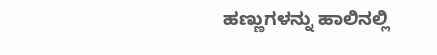ಹಣ್ಣುಗಳನ್ನು ಹಾಲಿನಲ್ಲಿ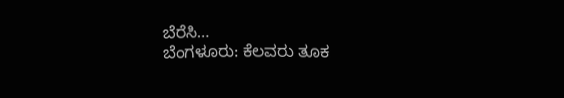ಬೆರೆಸಿ…
ಬೆಂಗಳೂರು: ಕೆಲವರು ತೂಕ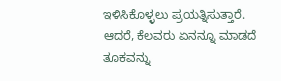ಇಳಿಸಿಕೊಳ್ಳಲು ಪ್ರಯತ್ನಿಸುತ್ತಾರೆ. ಆದರೆ, ಕೆಲವರು ಏನನ್ನೂ ಮಾಡದೆ ತೂಕವನ್ನು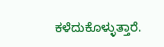ಕಳೆದುಕೊಳ್ಳುತ್ತಾರೆ.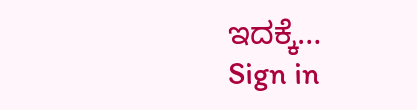ಇದಕ್ಕೆ…
Sign in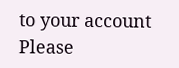to your account
Please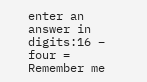enter an answer in digits:16 − four =
Remember me